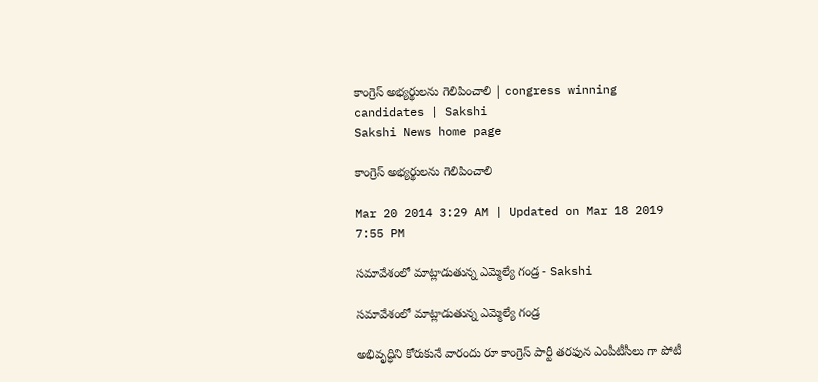కాంగ్రెస్ అభ్యర్థులను గెలిపించాలి | congress winning candidates | Sakshi
Sakshi News home page

కాంగ్రెస్ అభ్యర్థులను గెలిపించాలి

Mar 20 2014 3:29 AM | Updated on Mar 18 2019 7:55 PM

సమావేశంలో మాట్లాడుతున్న ఎమ్మెల్యే గండ్ర - Sakshi

సమావేశంలో మాట్లాడుతున్న ఎమ్మెల్యే గండ్ర

అభివృద్ధిని కోరుకునే వారందు రూ కాంగ్రెస్ పార్టీ తరఫున ఎంపీటీసీలు గా పోటీ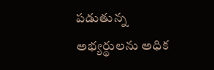పడుతున్న అభ్యర్థులను అధిక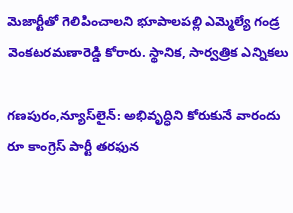మెజార్టీతో గెలిపించాలని భూపాలపల్లి ఎమ్మెల్యే గండ్ర వెంకటరమణారెడ్డి కోరారు. స్థానిక, సార్వత్రిక ఎన్నికలు

గణపురం,న్యూస్‌లైన్: అభివృద్ధిని కోరుకునే వారందు రూ కాంగ్రెస్ పార్టీ తరఫున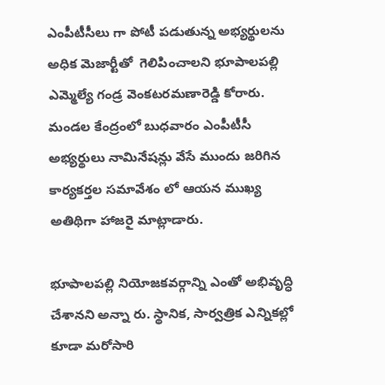ఎంపీటీసీలు గా పోటీ పడుతున్న అభ్యర్థులను అధిక మెజార్టీతో  గెలిపించాలని భూపాలపల్లి ఎమ్మెల్యే గండ్ర వెంకటరమణారెడ్డి కోరారు. మండల కేంద్రంలో బుధవారం ఎంపీటీసీ అభ్యర్థులు నామినేషన్లు వేసే ముందు జరిగిన కార్యకర్తల సమావేశం లో ఆయన ముఖ్య అతిథిగా హాజరై మాట్లాడారు.

భూపాలపల్లి నియోజకవర్గాన్ని ఎంతో అభివృద్ధి చేశానని అన్నా రు. స్థానిక, సార్వత్రిక ఎన్నికల్లో కూడా మరోసారి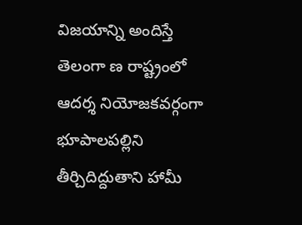విజయాన్ని అందిస్తే తెలంగా ణ రాష్ట్రంలో ఆదర్శ నియోజకవర్గంగా భూపాలపల్లిని తీర్చిదిద్దుతాని హామీ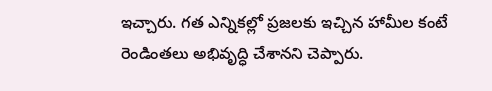ఇచ్చారు. గత ఎన్నికల్లో ప్రజలకు ఇచ్చిన హామీల కంటే రెండింతలు అభివృద్ధి చేశానని చెప్పారు.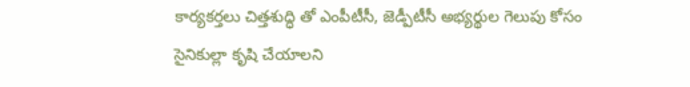కార్యకర్తలు చిత్తశుద్ధి తో ఎంపీటీసీ, జెడ్పీటీసీ అభ్యర్థుల గెలుపు కోసం సైనికుల్లా కృషి చేయాలని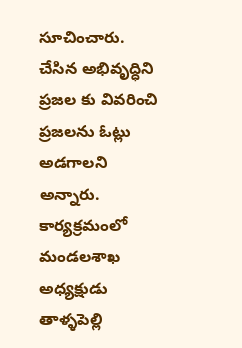సూచించారు. చేసిన అభివృద్ధిని ప్రజల కు వివరించి ప్రజలను ఓట్లు అడగాలని అన్నారు. కార్యక్రమంలో మండలశాఖ అధ్యక్షుడు తాళ్ళపెల్లి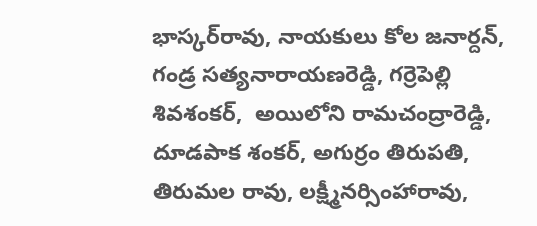భాస్కర్‌రావు, నాయకులు కోల జనార్దన్, గండ్ర సత్యనారాయణరెడ్డి, గర్రెపెల్లి శివశంకర్,  అయిలోని రామచంద్రారెడ్డి, దూడపాక శంకర్, అగుర్రం తిరుపతి, తిరుమల రావు, లక్ష్మీనర్సింహారావు,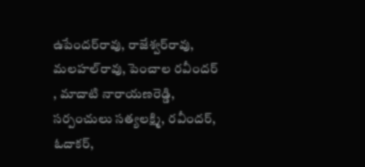ఉపేందర్‌రావు, రాజేశ్వర్‌రావు, మలహల్‌రావు, పెంచాల రవీందర్ , మాదాటి నారాయణరెడ్డి, సర్పంచులు సత్యలక్ష్మి, రవీందర్,  ఓదాకర్,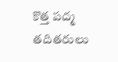కొత్త పద్మ తదితరులు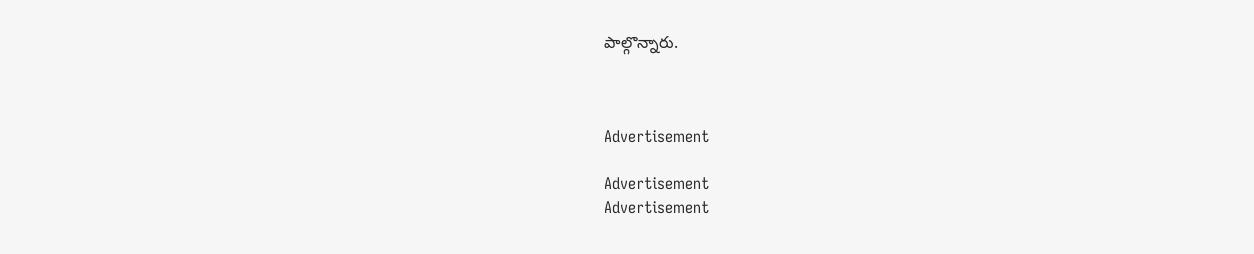పాల్గొన్నారు.



Advertisement

Advertisement
Advertisement